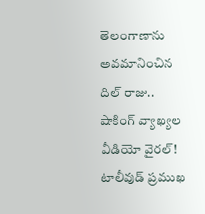తెలంగాణాను అవమానించిన దిల్ రాజు.. షాకింగ్ వ్యాఖ్యల వీడియో వైరల్!
టాలీవుడ్ ప్రముఖ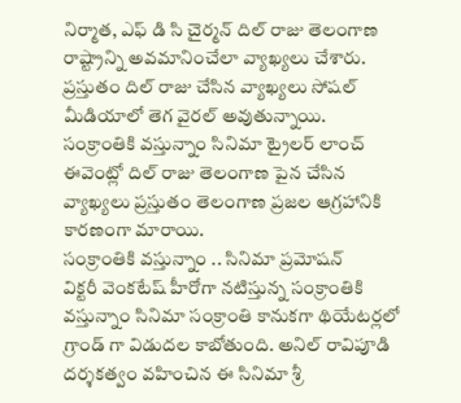నిర్మాత, ఎఫ్ డి సి చైర్మన్ దిల్ రాజు తెలంగాణ రాష్ట్రాన్ని అవమానించేలా వ్యాఖ్యలు చేశారు. ప్రస్తుతం దిల్ రాజు చేసిన వ్యాఖ్యలు సోషల్ మీడియాలో తెగ వైరల్ అవుతున్నాయి. సంక్రాంతికి వస్తున్నాం సినిమా ట్రైలర్ లాంచ్ ఈవెంట్లో దిల్ రాజు తెలంగాణ పైన చేసిన వ్యాఖ్యలు ప్రస్తుతం తెలంగాణ ప్రజల ఆగ్రహానికి కారణంగా మారాయి.
సంక్రాంతికి వస్తున్నాం .. సినిమా ప్రమోషన్
విక్టరీ వెంకటేష్ హీరోగా నటిస్తున్న సంక్రాంతికి వస్తున్నాం సినిమా సంక్రాంతి కానుకగా థియేటర్లలో గ్రాండ్ గా విడుదల కాబోతుంది. అనిల్ రావిపూడి దర్శకత్వం వహించిన ఈ సినిమా శ్రీ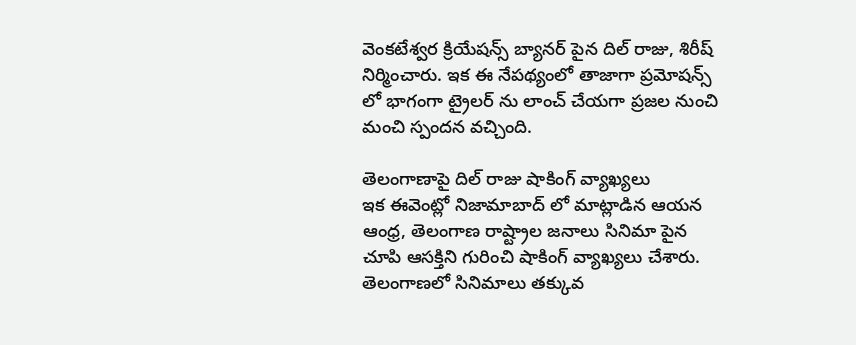వెంకటేశ్వర క్రియేషన్స్ బ్యానర్ పైన దిల్ రాజు, శిరీష్ నిర్మించారు. ఇక ఈ నేపథ్యంలో తాజాగా ప్రమోషన్స్ లో భాగంగా ట్రైలర్ ను లాంచ్ చేయగా ప్రజల నుంచి మంచి స్పందన వచ్చింది.

తెలంగాణాపై దిల్ రాజు షాకింగ్ వ్యాఖ్యలు
ఇక ఈవెంట్లో నిజామాబాద్ లో మాట్లాడిన ఆయన ఆంధ్ర, తెలంగాణ రాష్ట్రాల జనాలు సినిమా పైన చూపి ఆసక్తిని గురించి షాకింగ్ వ్యాఖ్యలు చేశారు. తెలంగాణలో సినిమాలు తక్కువ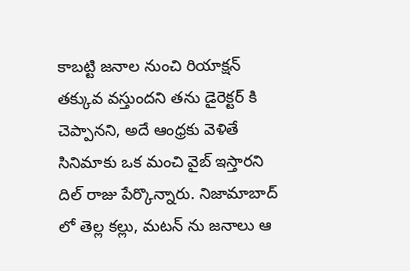కాబట్టి జనాల నుంచి రియాక్షన్ తక్కువ వస్తుందని తను డైరెక్టర్ కి చెప్పానని, అదే ఆంధ్రకు వెళితే సినిమాకు ఒక మంచి వైబ్ ఇస్తారని దిల్ రాజు పేర్కొన్నారు. నిజామాబాద్ లో తెల్ల కల్లు, మటన్ ను జనాలు ఆ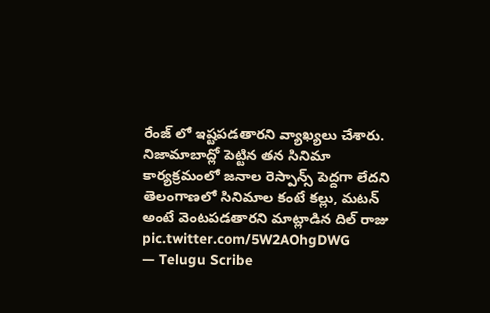రేంజ్ లో ఇష్టపడతారని వ్యాఖ్యలు చేశారు.
నిజామాబాద్లో పెట్టిన తన సినిమా కార్యక్రమంలో జనాల రెస్పాన్స్ పెద్దగా లేదని తెలంగాణలో సినిమాల కంటే కల్లు, మటన్ అంటే వెంటపడతారని మాట్లాడిన దిల్ రాజు pic.twitter.com/5W2AOhgDWG
— Telugu Scribe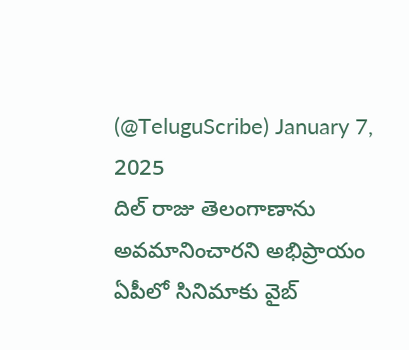(@TeluguScribe) January 7, 2025
దిల్ రాజు తెలంగాణాను అవమానించారని అభిప్రాయం
ఏపీలో సినిమాకు వైబ్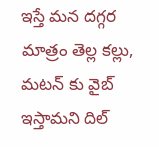ఇస్తే మన దగ్గర మాత్రం తెల్ల కల్లు, మటన్ కు వైబ్ ఇస్తామని దిల్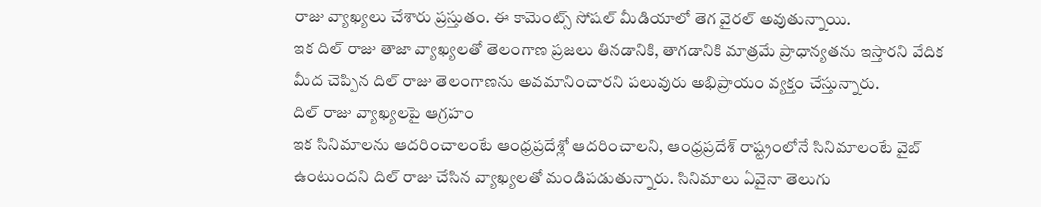రాజు వ్యాఖ్యలు చేశారు ప్రస్తుతం. ఈ కామెంట్స్ సోషల్ మీడియాలో తెగ వైరల్ అవుతున్నాయి.
ఇక దిల్ రాజు తాజా వ్యాఖ్యలతో తెలంగాణ ప్రజలు తినడానికి, తాగడానికి మాత్రమే ప్రాధాన్యతను ఇస్తారని వేదిక మీద చెప్పిన దిల్ రాజు తెలంగాణను అవమానించారని పలువురు అభిప్రాయం వ్యక్తం చేస్తున్నారు.
దిల్ రాజు వ్యాఖ్యలపై ఆగ్రహం
ఇక సినిమాలను ఆదరించాలంటే ఆంధ్రప్రదేశ్లో ఆదరించాలని, ఆంధ్రప్రదేశ్ రాష్ట్రంలోనే సినిమాలంటే వైబ్ ఉంటుందని దిల్ రాజు చేసిన వ్యాఖ్యలతో మండిపడుతున్నారు. సినిమాలు ఏవైనా తెలుగు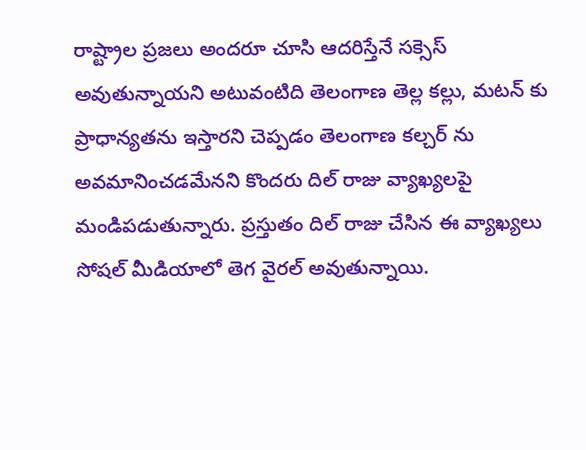రాష్ట్రాల ప్రజలు అందరూ చూసి ఆదరిస్తేనే సక్సెస్ అవుతున్నాయని అటువంటిది తెలంగాణ తెల్ల కల్లు, మటన్ కు ప్రాధాన్యతను ఇస్తారని చెప్పడం తెలంగాణ కల్చర్ ను అవమానించడమేనని కొందరు దిల్ రాజు వ్యాఖ్యలపై మండిపడుతున్నారు. ప్రస్తుతం దిల్ రాజు చేసిన ఈ వ్యాఖ్యలు సోషల్ మీడియాలో తెగ వైరల్ అవుతున్నాయి.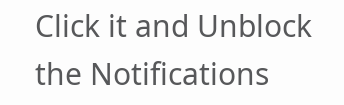Click it and Unblock the Notifications